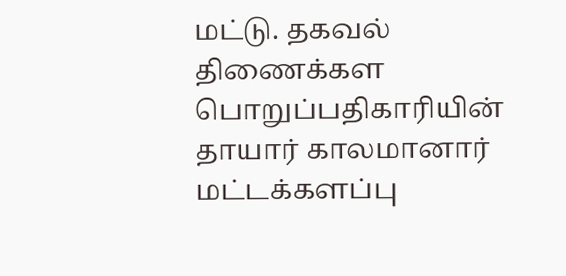மட்டு. தகவல் திணைக்கள பொறுப்பதிகாரியின் தாயார் காலமானார்
மட்டக்களப்பு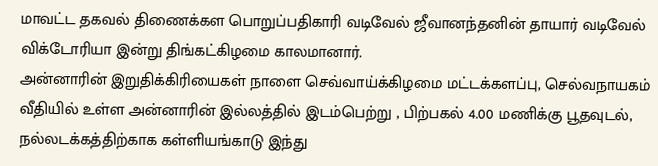மாவட்ட தகவல் திணைக்கள பொறுப்பதிகாரி வடிவேல் ஜீவானந்தனின் தாயார் வடிவேல் விக்டோரியா இன்று திங்கட்கிழமை காலமானார்.
அன்னாரின் இறுதிக்கிரியைகள் நாளை செவ்வாய்க்கிழமை மட்டக்களப்பு, செல்வநாயகம் வீதியில் உள்ள அன்னாரின் இல்லத்தில் இடம்பெற்று , பிற்பகல் 4.00 மணிக்கு பூதவுடல், நல்லடக்கத்திற்காக கள்ளியங்காடு இந்து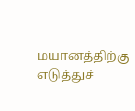மயானத்திற்கு எடுத்துச்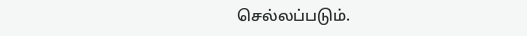செல்லப்படும்.